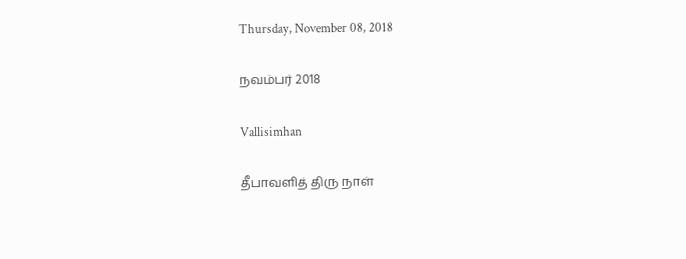Thursday, November 08, 2018

நவம்பர் 2018

Vallisimhan

தீபாவளித் திரு நாள்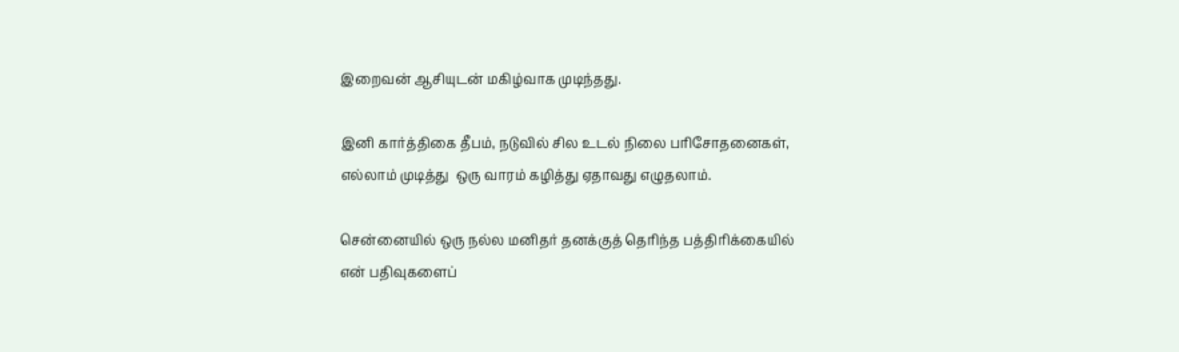இறைவன் ஆசியுடன் மகிழ்வாக முடிந்தது.

இனி கார்த்திகை தீபம், நடுவில் சில உடல் நிலை பரிசோதனைகள்,
எல்லாம் முடித்து  ஒரு வாரம் கழித்து ஏதாவது எழுதலாம்.

சென்னையில் ஒரு நல்ல மனிதர் தனக்குத் தெரிந்த பத்திரிக்கையில்
என் பதிவுகளைப்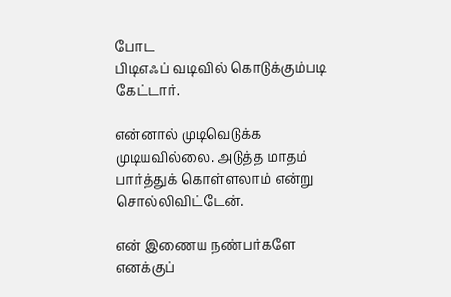போட
பிடிஎஃப் வடிவில் கொடுக்கும்படி கேட்டார்.

என்னால் முடிவெடுக்க முடியவில்லை. அடுத்த மாதம் பார்த்துக் கொள்ளலாம் என்று சொல்லிவிட்டேன்.

என் இணைய நண்பர்களே எனக்குப்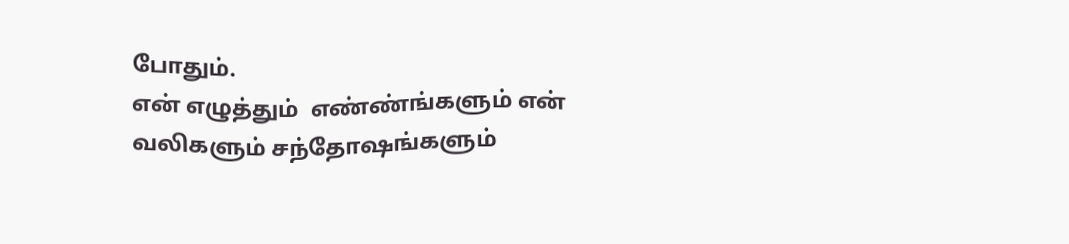போதும்.
என் எழுத்தும்  எண்ண்ங்களும் என் வலிகளும் சந்தோஷங்களும்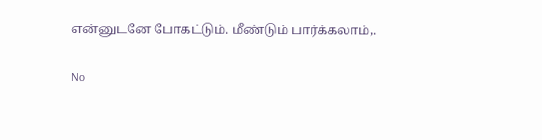என்னுடனே போகட்டும். மீண்டும் பார்க்கலாம்,.

No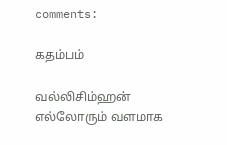comments:

கதம்பம்

வல்லிசிம்ஹன் எல்லோரும் வளமாக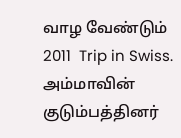வாழ வேண்டும் 2011  Trip in Swiss. அம்மாவின் குடும்பத்தினர்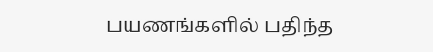பயணங்களில் பதிந்த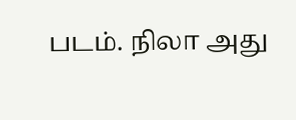படம். நிலா அது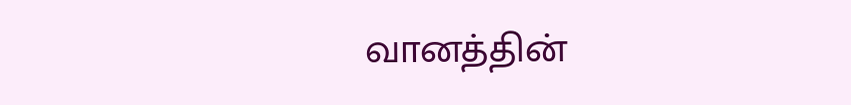வானத்தின்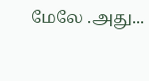மேலே .அது...